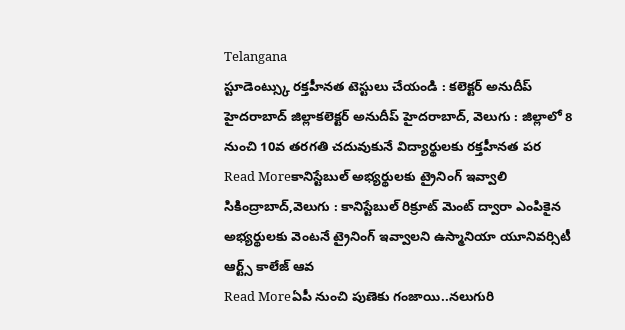Telangana
స్టూడెంట్స్కు రక్తహీనత టెస్టులు చేయండి : కలెక్టర్ అనుదీప్
హైదరాబాద్ జిల్లాకలెక్టర్ అనుదీప్ హైదరాబాద్, వెలుగు : జిల్లాలో 8 నుంచి 10వ తరగతి చదువుకునే విద్యార్థులకు రక్తహీనత పర
Read Moreకానిస్టేబుల్ అభ్యర్థులకు ట్రైనింగ్ ఇవ్వాలి
సికింద్రాబాద్,వెలుగు : కానిస్టేబుల్ రిక్రూట్ మెంట్ ద్వారా ఎంపికైన అభ్యర్థులకు వెంటనే ట్రైనింగ్ ఇవ్వాలని ఉస్మానియా యూనివర్సిటీ ఆర్ట్స్ కాలేజ్ ఆవ
Read Moreఏపీ నుంచి పుణెకు గంజాయి..నలుగురి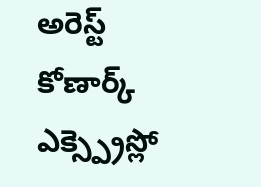అరెస్ట్
కోణార్క్ ఎక్స్ప్రెస్లో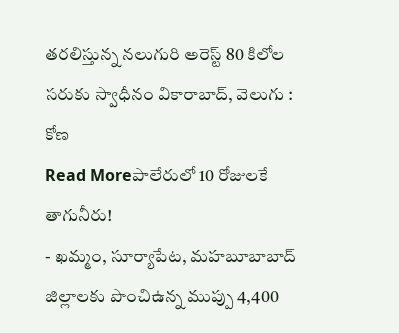తరలిస్తున్న నలుగురి అరెస్ట్ 80 కిలోల సరుకు స్వాధీనం వికారాబాద్, వెలుగు : కోణ
Read Moreపాలేరులో 10 రోజులకే తాగునీరు!
- ఖమ్మం, సూర్యాపేట, మహబూబాబాద్ జిల్లాలకు పొంచిఉన్న ముప్పు 4,400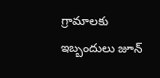గ్రామాలకు ఇబ్బందులు జూన్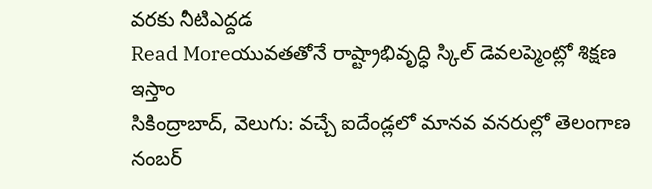వరకు నీటిఎద్దడ
Read Moreయువతతోనే రాష్ట్రాభివృద్ధి స్కిల్ డెవలప్మెంట్లో శిక్షణ ఇస్తాం
సికింద్రాబాద్, వెలుగు: వచ్చే ఐదేండ్లలో మానవ వనరుల్లో తెలంగాణ నంబర్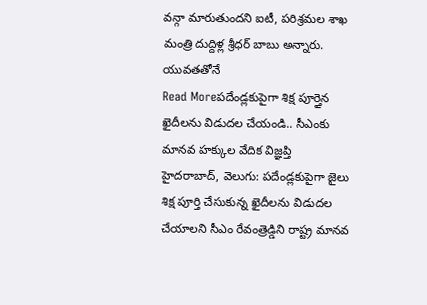వన్గా మారుతుందని ఐటీ, పరిశ్రమల శాఖ మంత్రి దుద్దిళ్ల శ్రీధర్ బాబు అన్నారు. యువతతోనే
Read Moreపదేండ్లకుపైగా శిక్ష పూర్తైన ఖైదీలను విడుదల చేయండి.. సీఎంకు మానవ హక్కుల వేదిక విజ్ఞప్తి
హైదరాబాద్, వెలుగు: పదేండ్లకుపైగా జైలు శిక్ష పూర్తి చేసుకున్న ఖైదీలను విడుదల చేయాలని సీఎం రేవంత్రెడ్డిని రాష్ట్ర మానవ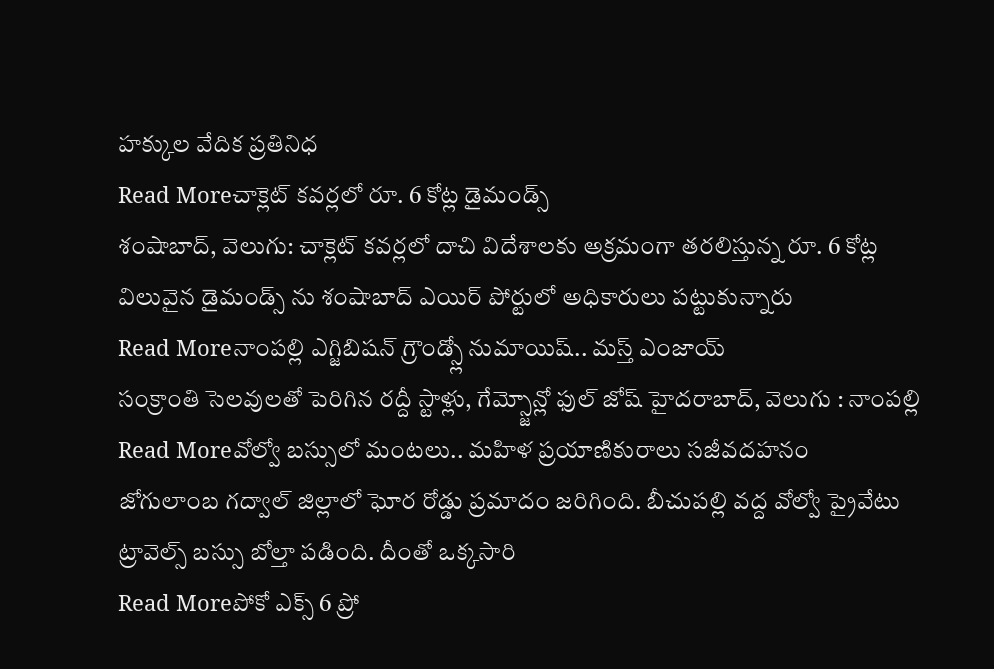హక్కుల వేదిక ప్రతినిధ
Read Moreచాక్లెట్ కవర్లలో రూ. 6 కోట్ల డైమండ్స్
శంషాబాద్, వెలుగు: చాక్లెట్ కవర్లలో దాచి విదేశాలకు అక్రమంగా తరలిస్తున్న రూ. 6 కోట్ల విలువైన డైమండ్స్ ను శంషాబాద్ ఎయిర్ పోర్టులో అధికారులు పట్టుకున్నారు
Read Moreనాంపల్లి ఎగ్జిబిషన్ గ్రౌండ్స్లో నుమాయిష్.. మస్త్ ఎంజాయ్
సంక్రాంతి సెలవులతో పెరిగిన రద్దీ స్టాళ్లు, గేమ్స్జోన్లో ఫుల్ జోష్ హైదరాబాద్, వెలుగు : నాంపల్లి
Read Moreవోల్వో బస్సులో మంటలు.. మహిళ ప్రయాణికురాలు సజీవదహనం
జోగులాంబ గద్వాల్ జిల్లాలో ఘోర రోడ్డు ప్రమాదం జరిగింది. బీచుపల్లి వద్ద వోల్వో ప్రైవేటు ట్రావెల్స్ బస్సు బోల్తా పడింది. దీంతో ఒక్కసారి
Read Moreపోకో ఎక్స్ 6 ప్రో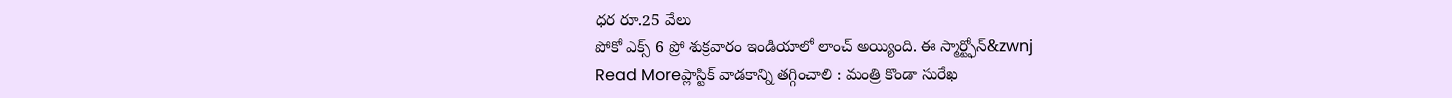ధర రూ.25 వేలు
పోకో ఎక్స్ 6 ప్రో శుక్రవారం ఇండియాలో లాంచ్ అయ్యింది. ఈ స్మార్ట్ఫోన్&zwnj
Read Moreప్లాస్టిక్ వాడకాన్ని తగ్గించాలి : మంత్రి కొండా సురేఖ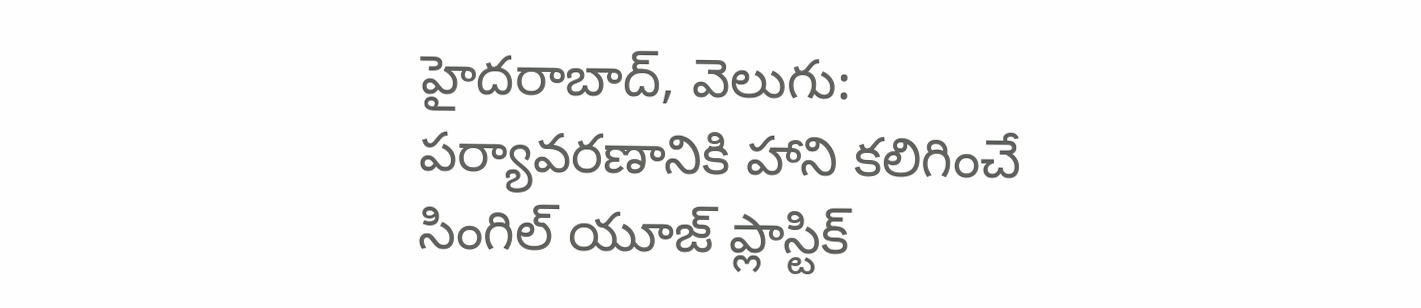హైదరాబాద్, వెలుగు: పర్యావరణానికి హాని కలిగించే సింగిల్ యూజ్ ప్లాస్టిక్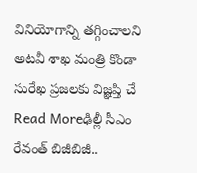వినియోగాన్ని తగ్గించాలని అటవీ శాఖ మంత్రి కొండా సురేఖ ప్రజలకు విజ్ఞప్తి చే
Read Moreఢిల్లీ సీఎం రేవంత్ బిజీబిజీ..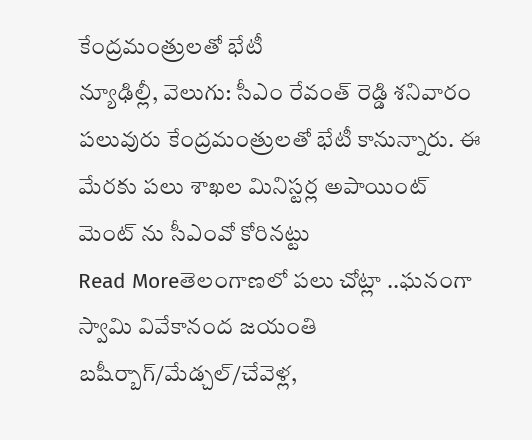కేంద్రమంత్రులతో భేటీ
న్యూఢిల్లీ, వెలుగు: సీఎం రేవంత్ రెడ్డి శనివారం పలువురు కేంద్రమంత్రులతో భేటీ కానున్నారు. ఈ మేరకు పలు శాఖల మినిస్టర్ల అపాయింట్ మెంట్ ను సీఎంవో కోరినట్టు
Read Moreతెలంగాణలో పలు చోట్లా ..ఘనంగా స్వామి వివేకానంద జయంతి
బషీర్బాగ్/మేడ్చల్/చేవెళ్ల,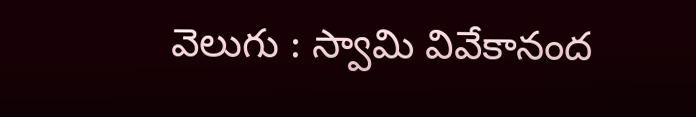వెలుగు : స్వామి వివేకానంద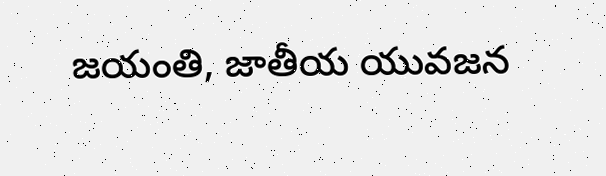జయంతి, జాతీయ యువజన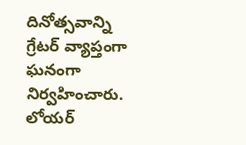దినోత్సవాన్ని గ్రేటర్ వ్యాప్తంగా ఘనంగా నిర్వహించారు. లోయర్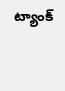ట్యాంక్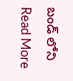బండ్ లోని
Read More